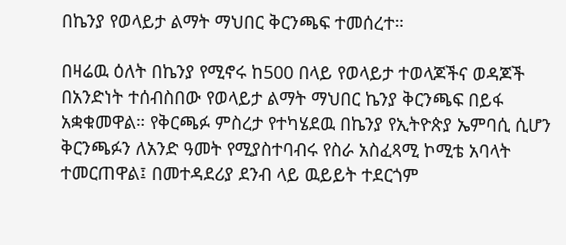በኬንያ የወላይታ ልማት ማህበር ቅርንጫፍ ተመሰረተ።

በዛሬዉ ዕለት በኬንያ የሚኖሩ ከ500 በላይ የወላይታ ተወላጆችና ወዳጆች በአንድነት ተሰብስበው የወላይታ ልማት ማህበር ኬንያ ቅርንጫፍ በይፋ አቋቁመዋል። የቅርጫፉ ምስረታ የተካሄደዉ በኬንያ የኢትዮጵያ ኤምባሲ ሲሆን ቅርንጫፉን ለአንድ ዓመት የሚያስተባብሩ የስራ አስፈጻሚ ኮሚቴ አባላት ተመርጠዋል፤ በመተዳደሪያ ደንብ ላይ ዉይይት ተደርጎም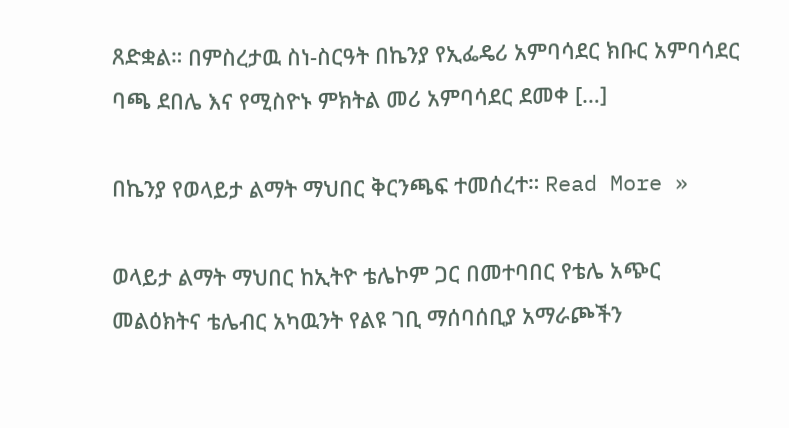ጸድቋል። በምስረታዉ ስነ-ስርዓት በኬንያ የኢፌዴሪ አምባሳደር ክቡር አምባሳደር ባጫ ደበሌ እና የሚስዮኑ ምክትል መሪ አምባሳደር ደመቀ […]

በኬንያ የወላይታ ልማት ማህበር ቅርንጫፍ ተመሰረተ። Read More »

ወላይታ ልማት ማህበር ከኢትዮ ቴሌኮም ጋር በመተባበር የቴሌ አጭር መልዕክትና ቴሌብር አካዉንት የልዩ ገቢ ማሰባሰቢያ አማራጮችን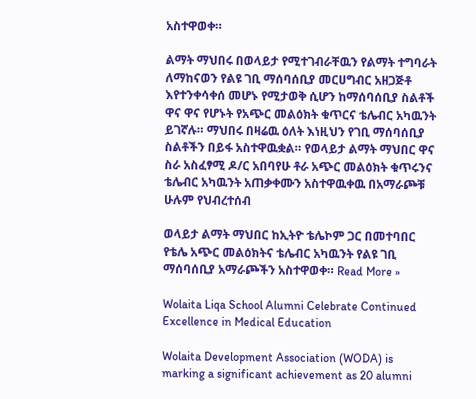አስተዋወቀ።

ልማት ማህበሩ በወላይታ የሚተገብራቸዉን የልማት ተግባራት ለማከናወን የልዩ ገቢ ማሰባሰቢያ መርሀግብር አዘጋጅቶ እየተንቀሳቀሰ መሆኑ የሚታወቅ ሲሆን ከማሰባሰቢያ ስልቶች ዋና ዋና የሆኑት የአጭር መልዕክት ቁጥርና ቴሌብር አካዉንት ይገኛሉ። ማህበሩ በዛሬዉ ዕለት እነዚህን የገቢ ማሰባሰቢያ ስልቶችን በይፋ አስተዋዉቋል። የወላይታ ልማት ማህበር ዋና ስራ አስፈፃሚ ዶ/ር አበባየሁ ቶራ አጭር መልዕክት ቁጥሩንና ቴሌብር አካዉንት አጠቃቀሙን አስተዋዉቀዉ በአማራጮቹ ሁሉም የህብረተሰብ

ወላይታ ልማት ማህበር ከኢትዮ ቴሌኮም ጋር በመተባበር የቴሌ አጭር መልዕክትና ቴሌብር አካዉንት የልዩ ገቢ ማሰባሰቢያ አማራጮችን አስተዋወቀ። Read More »

Wolaita Liqa School Alumni Celebrate Continued Excellence in Medical Education

Wolaita Development Association (WODA) is marking a significant achievement as 20 alumni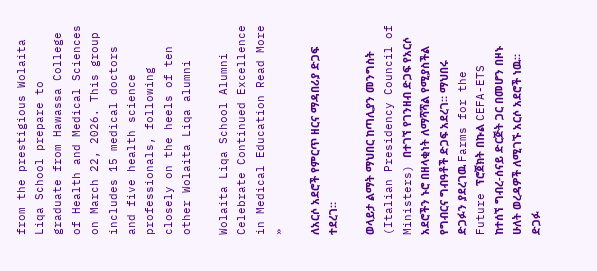from the prestigious Wolaita Liqa School prepare to graduate from Hawassa College of Health and Medical Sciences on March 22, 2026. This group includes 15 medical doctors and five health science professionals, following closely on the heels of ten other Wolaita Liqa alumni

Wolaita Liqa School Alumni Celebrate Continued Excellence in Medical Education Read More »

ለአርሶ አደሮች የምርጥ ዘርና ማዳበሪያ ድጋፍ ተደረገ።

ወላይታ ልማት ማህበር ከጣሊያን መንግስት (Italian Presidency Council of Ministers) በተገኘ የገንዘብ ድጋፍ የአርሶ አደሮችን ኑሮ በዘላቂነት ለማሻሻል የሚያስችል የግብርና ግብዓቶች ድጋፍ አደረገ። ማህበሩ ድጋፉን ያደረገዉ Farms for the Future ፕሮጀክት በኩል CEFA-ETS ከተሰኘ ግብረ-ሰናይ ድርጅት ጋር በመሆን በዞኑ ሁለት ወረዳዎች ለሚገኙ አርሶ አደሮች ነዉ። ድጋፉ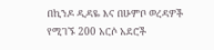በኪንዶ ዲዳዬ እና በሁምቦ ወረዳዎች የሚገኙ 200 አርሶ አደሮች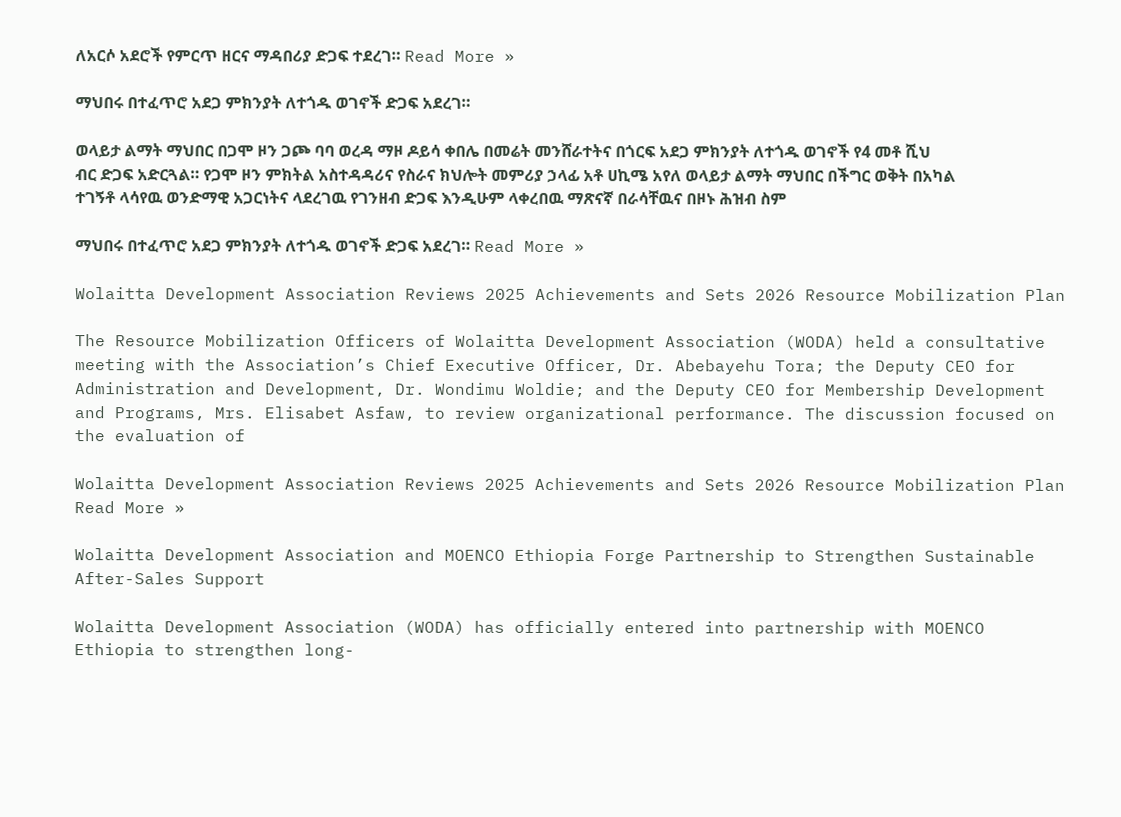ለአርሶ አደሮች የምርጥ ዘርና ማዳበሪያ ድጋፍ ተደረገ። Read More »

ማህበሩ በተፈጥሮ አደጋ ምክንያት ለተጎዱ ወገኖች ድጋፍ አደረገ።

ወላይታ ልማት ማህበር በጋሞ ዞን ጋጮ ባባ ወረዳ ማዞ ዶይሳ ቀበሌ በመሬት መንሸራተትና በጎርፍ አደጋ ምክንያት ለተጎዱ ወገኖች የ4 መቶ ሺህ ብር ድጋፍ አድርጓል። የጋሞ ዞን ምክትል አስተዳዳሪና የስራና ክህሎት መምሪያ ኃላፊ አቶ ሀኪሜ አየለ ወላይታ ልማት ማህበር በችግር ወቅት በአካል ተገኝቶ ላሳየዉ ወንድማዊ አጋርነትና ላደረገዉ የገንዘብ ድጋፍ እንዲሁም ላቀረበዉ ማጽናኛ በራሳቸዉና በዞኑ ሕዝብ ስም

ማህበሩ በተፈጥሮ አደጋ ምክንያት ለተጎዱ ወገኖች ድጋፍ አደረገ። Read More »

Wolaitta Development Association Reviews 2025 Achievements and Sets 2026 Resource Mobilization Plan

The Resource Mobilization Officers of Wolaitta Development Association (WODA) held a consultative meeting with the Association’s Chief Executive Officer, Dr. Abebayehu Tora; the Deputy CEO for Administration and Development, Dr. Wondimu Woldie; and the Deputy CEO for Membership Development and Programs, Mrs. Elisabet Asfaw, to review organizational performance. The discussion focused on the evaluation of

Wolaitta Development Association Reviews 2025 Achievements and Sets 2026 Resource Mobilization Plan Read More »

Wolaitta Development Association and MOENCO Ethiopia Forge Partnership to Strengthen Sustainable After-Sales Support

Wolaitta Development Association (WODA) has officially entered into partnership with MOENCO Ethiopia to strengthen long-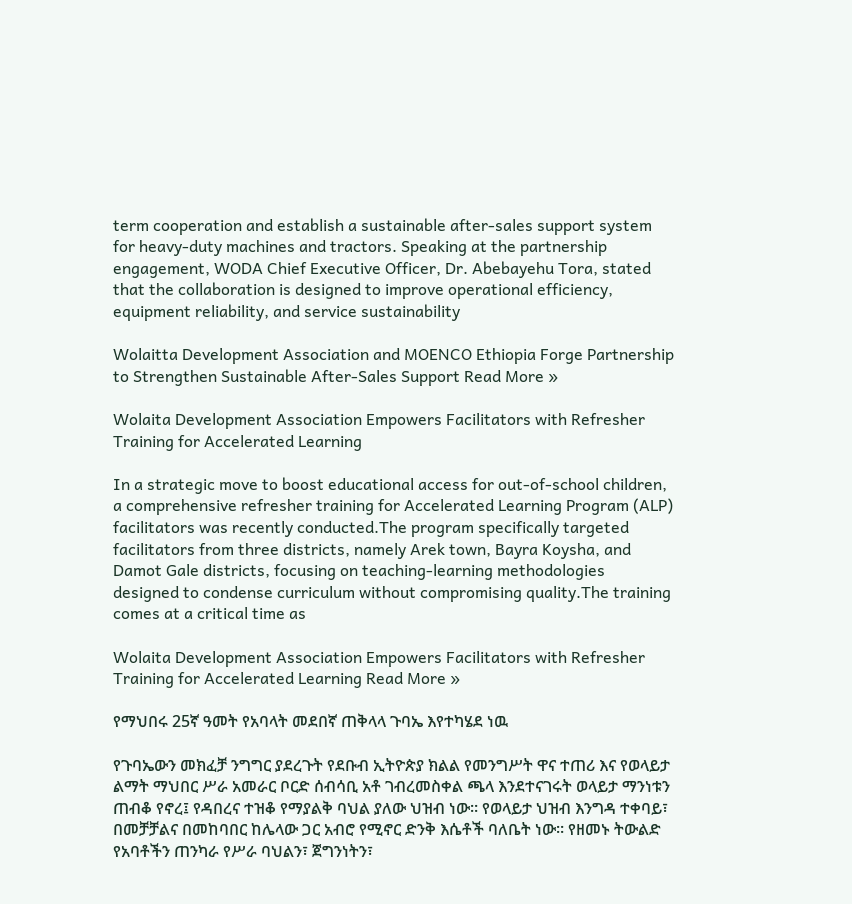term cooperation and establish a sustainable after-sales support system for heavy-duty machines and tractors. Speaking at the partnership engagement, WODA Chief Executive Officer, Dr. Abebayehu Tora, stated that the collaboration is designed to improve operational efficiency, equipment reliability, and service sustainability

Wolaitta Development Association and MOENCO Ethiopia Forge Partnership to Strengthen Sustainable After-Sales Support Read More »

Wolaita Development Association Empowers Facilitators with Refresher Training for Accelerated Learning

In a strategic move to boost educational access for out-of-school children, a comprehensive refresher training for Accelerated Learning Program (ALP) facilitators was recently conducted.The program specifically targeted facilitators from three districts, namely Arek town, Bayra Koysha, and Damot Gale districts, focusing on teaching-learning methodologies designed to condense curriculum without compromising quality.The training comes at a critical time as

Wolaita Development Association Empowers Facilitators with Refresher Training for Accelerated Learning Read More »

የማህበሩ 25ኛ ዓመት የአባላት መደበኛ ጠቅላላ ጉባኤ እየተካሄደ ነዉ

የጉባኤውን መክፈቻ ንግግር ያደረጉት የደቡብ ኢትዮጵያ ክልል የመንግሥት ዋና ተጠሪ እና የወላይታ ልማት ማህበር ሥራ አመራር ቦርድ ሰብሳቢ አቶ ገብረመስቀል ጫላ እንደተናገሩት ወላይታ ማንነቱን ጠብቆ የኖረ፤ የዳበረና ተዝቆ የማያልቅ ባህል ያለው ህዝብ ነው። የወላይታ ህዝብ እንግዳ ተቀባይ፣ በመቻቻልና በመከባበር ከሌላው ጋር አብሮ የሚኖር ድንቅ እሴቶች ባለቤት ነው። የዘመኑ ትውልድ የአባቶችን ጠንካራ የሥራ ባህልን፣ ጀግንነትን፣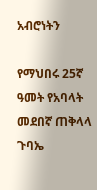አብሮነትን

የማህበሩ 25ኛ ዓመት የአባላት መደበኛ ጠቅላላ ጉባኤ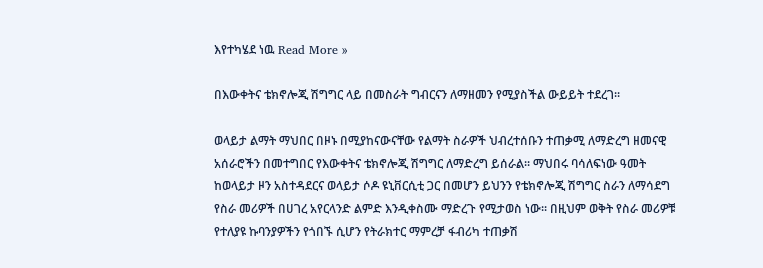እየተካሄደ ነዉ Read More »

በእውቀትና ቴክኖሎጂ ሽግግር ላይ በመስራት ግብርናን ለማዘመን የሚያስችል ውይይት ተደረገ፡፡

ወላይታ ልማት ማህበር በዞኑ በሚያከናውናቸው የልማት ስራዎች ህብረተሰቡን ተጠቃሚ ለማድረግ ዘመናዊ አሰራሮችን በመተግበር የእውቀትና ቴክኖሎጂ ሽግግር ለማድረግ ይሰራል፡፡ ማህበሩ ባሳለፍነው ዓመት ከወላይታ ዞን አስተዳደርና ወላይታ ሶዶ ዩኒቨርሲቲ ጋር በመሆን ይህንን የቴክኖሎጂ ሽግግር ስራን ለማሳደግ የስራ መሪዎች በሀገረ አየርላንድ ልምድ እንዲቀስሙ ማድረጉ የሚታወስ ነው፡፡ በዚህም ወቅት የስራ መሪዎቹ የተለያዩ ኩባንያዎችን የጎበኙ ሲሆን የትራክተር ማምረቻ ፋብሪካ ተጠቃሽ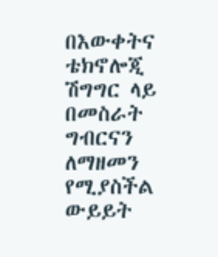በእውቀትና ቴክኖሎጂ ሽግግር ላይ በመስራት ግብርናን ለማዘመን የሚያስችል ውይይት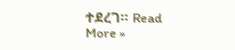ተደረገ፡፡ Read More »